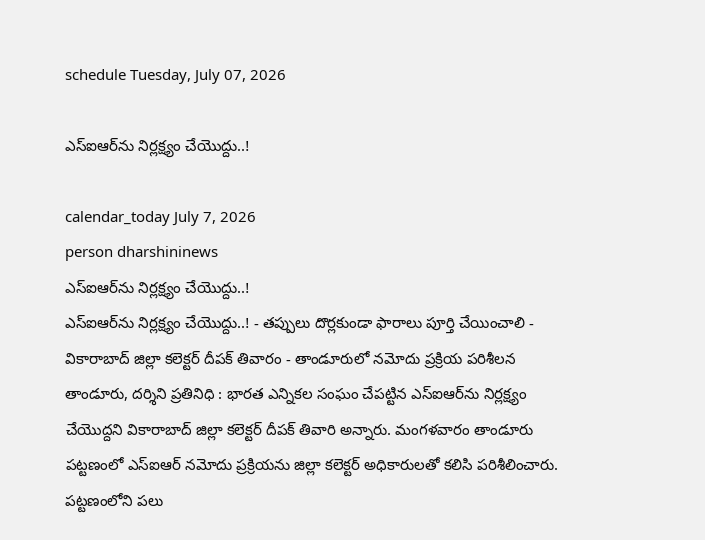schedule Tuesday, July 07, 2026

ఎస్ఐఆర్‌ను నిర్లక్ష్యం చేయొద్దు..!

calendar_today July 7, 2026
person dharshininews
ఎస్ఐఆర్‌ను నిర్లక్ష్యం చేయొద్దు..!
ఎస్ఐఆర్‌ను నిర్లక్ష్యం చేయొద్దు..! - తప్పులు దొర్లకుండా ఫారాలు పూర్తి చేయించాలి - వికారాబాద్‌ జిల్లా కలెక్టర్ దీపక్ తివారం - తాండూరులో నమోదు ప్రక్రియ పరిశీలన తాండూరు, దర్శిని ప్రతినిధి : భారత ఎన్నికల సంఘం చేపట్టిన ఎస్‌ఐఆర్‌ను నిర్లక్ష్యం చేయొద్దని వికారాబాద్‌ జిల్లా కలెక్టర్ దీపక్ తివారి అన్నారు. మంగళవారం తాండూరు పట్టణంలో ఎస్‌ఐఆర్ నమోదు ప్రక్రియను జిల్లా కలెక్టర్ అధికారులతో కలిసి పరిశీలించారు. పట్టణంలోని పలు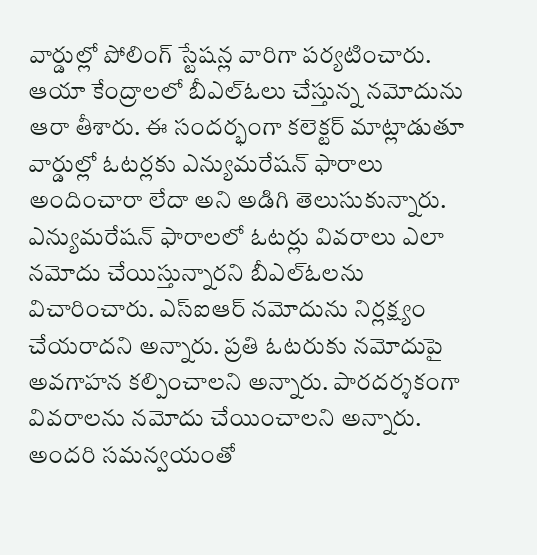వార్డుల్లో పోలింగ్ స్టేషన్ల వారిగా పర్యటించారు. ఆయా కేంద్రాలలో బీఎల్‌ఓలు చేస్తున్న నమోదును ఆరా తీశారు. ఈ సందర్భంగా కలెక్టర్ మాట్లాడుతూ వార్డుల్లో ఓటర్లకు ఎన్యుమరేషన్ ఫారాలు అందించారా లేదా అని అడిగి తెలుసుకున్నారు. ఎన్యుమరేషన్ ఫారాలలో ఓటర్లు వివరాలు ఎలా నమోదు చేయిస్తున్నారని బీఎల్‌ఓలను విచారించారు. ఎస్‌ఐఆర్ నమోదును నిర్లక్ష్యం చేయరాదని అన్నారు. ప్రతి ఓటరుకు నమోదుపై అవగాహన కల్పించాలని అన్నారు. పారదర్శకంగా వివరాలను నమోదు చేయించాలని అన్నారు. అందరి సమన్వయంతో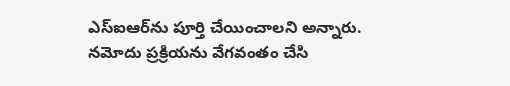ఎస్‌ఐఆర్‌ను పూర్తి చేయించాలని అన్నారు. నమోదు ప్రక్రియను వేగవంతం చేసి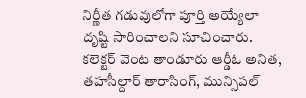నిర్ణీత గడువులోగా పూర్తి అయ్యేలా దృష్టి సారించాలని సూచించారు. కలెక్టర్ వెంట తాండూరు ఆర్డీఓ అనిత, తహసీల్దార్ తారాసింగ్, మున్సిపల్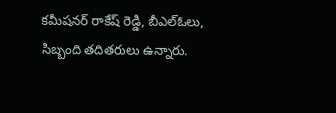కమీషనర్‌ రాకేష్‌ రెడ్డి, బీఎల్‌ఓలు, సిబ్బంది తదితరులు ఉన్నారు.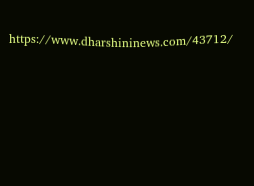https://www.dharshininews.com/43712/